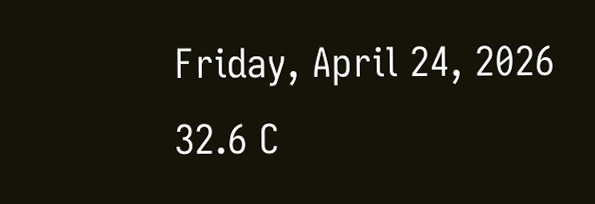Friday, April 24, 2026
32.6 C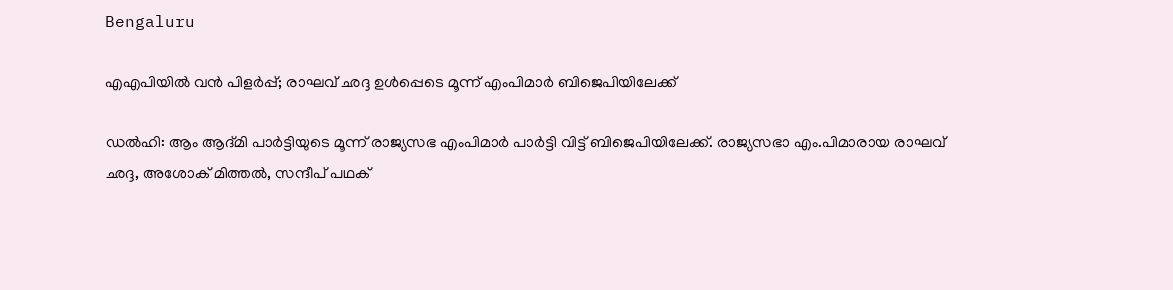Bengaluru

എഎപിയില്‍ വൻ പിളര്‍പ്പ്; രാഘവ് ഛദ്ദ ഉള്‍പ്പെടെ മൂന്ന് എംപിമാര്‍ ബിജെപിയിലേക്ക്

ഡല്‍ഹി: ആം ആദ്മി പാർട്ടിയുടെ മൂന്ന് രാജ്യസഭ എംപിമാർ പാർട്ടി വിട്ട് ബിജെപിയിലേക്ക്. രാജ്യസഭാ എം.പിമാരായ രാഘവ് ഛദ്ദ, അശോക് മിത്തല്‍, സന്ദീപ് പഥക്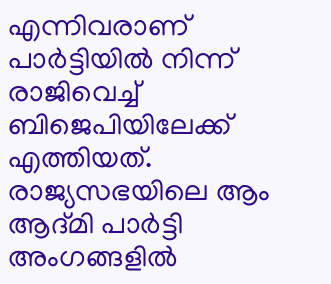എന്നിവരാണ് പാർട്ടിയില്‍ നിന്ന് രാജിവെച്ച്‌ ബിജെപിയിലേക്ക് എത്തിയത്. രാജ്യസഭയിലെ ആം ആദ്മി പാർട്ടി അംഗങ്ങളില്‍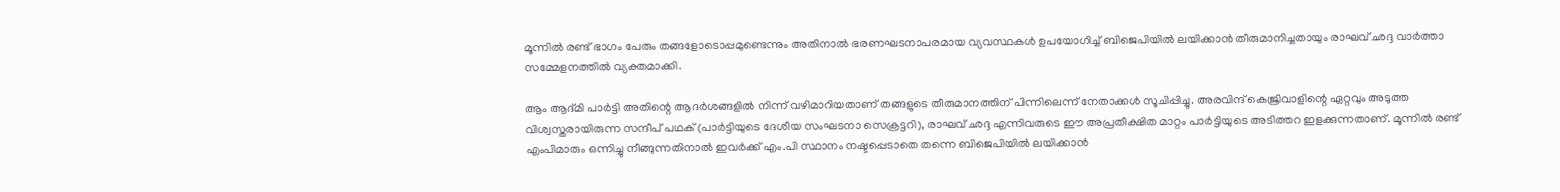മൂന്നില്‍ രണ്ട് ഭാഗം പേരും തങ്ങളോടൊപ്പമുണ്ടെന്നും അതിനാല്‍ ഭരണഘടനാപരമായ വ്യവസ്ഥകള്‍ ഉപയോഗിച്ച്‌ ബിജെപിയില്‍ ലയിക്കാൻ തീരുമാനിച്ചതായും രാഘവ് ഛദ്ദ വാർത്താ സമ്മേളനത്തില്‍ വ്യക്തമാക്കി.

ആം ആദ്മി പാർട്ടി അതിന്റെ ആദർശങ്ങളില്‍ നിന്ന് വഴിമാറിയതാണ് തങ്ങളുടെ തീരുമാനത്തിന് പിന്നിലെന്ന് നേതാക്കള്‍ സൂചിപ്പിച്ചു. അരവിന്ദ് കെജ്രിവാളിന്റെ ഏറ്റവും അടുത്ത വിശ്വസ്തരായിരുന്ന സന്ദീപ് പഥക് (പാർട്ടിയുടെ ദേശീയ സംഘടനാ സെക്രട്ടറി), രാഘവ് ഛദ്ദ എന്നിവരുടെ ഈ അപ്രതീക്ഷിത മാറ്റം പാർട്ടിയുടെ അടിത്തറ ഇളക്കുന്നതാണ്. മൂന്നില്‍ രണ്ട് എംപിമാരും ഒന്നിച്ചു നീങ്ങുന്നതിനാല്‍ ഇവർക്ക് എം.പി സ്ഥാനം നഷ്ടപ്പെടാതെ തന്നെ ബിജെപിയില്‍ ലയിക്കാൻ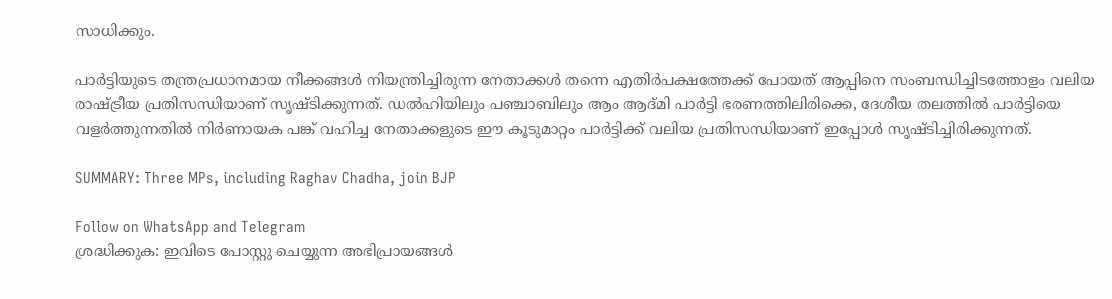സാധിക്കും.

പാർട്ടിയുടെ തന്ത്രപ്രധാനമായ നീക്കങ്ങള്‍ നിയന്ത്രിച്ചിരുന്ന നേതാക്കള്‍ തന്നെ എതിർപക്ഷത്തേക്ക് പോയത് ആപ്പിനെ സംബന്ധിച്ചിടത്തോളം വലിയ രാഷ്ട്രീയ പ്രതിസന്ധിയാണ് സൃഷ്ടിക്കുന്നത്. ഡല്‍ഹിയിലും പഞ്ചാബിലും ആം ആദ്മി പാർട്ടി ഭരണത്തിലിരിക്കെ, ദേശീയ തലത്തില്‍ പാർട്ടിയെ വളർത്തുന്നതില്‍ നിർണായക പങ്ക് വഹിച്ച നേതാക്കളുടെ ഈ കൂടുമാറ്റം പാർട്ടിക്ക് വലിയ പ്രതിസന്ധിയാണ് ഇപ്പോള്‍ സൃഷ്ടിച്ചിരിക്കുന്നത്.

SUMMARY: Three MPs, including Raghav Chadha, join BJP

Follow on WhatsApp and Telegram
ശ്രദ്ധിക്കുക: ഇവിടെ പോസ്റ്റു ചെയ്യുന്ന അഭിപ്രായങ്ങള്‍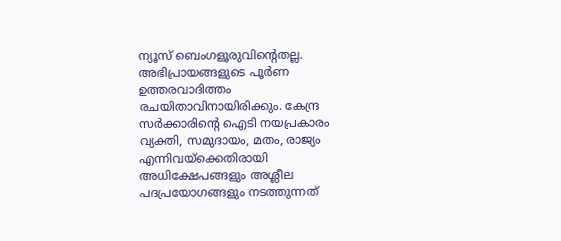ന്യൂസ് ബെംഗളൂരുവിന്റെതല്ല. അഭിപ്രായങ്ങളുടെ പൂര്‍ണ ഉത്തരവാദിത്തം രചയിതാവിനായിരിക്കും. കേന്ദ്ര സര്‍ക്കാരിന്റെ ഐടി നയപ്രകാരം വ്യക്തി, സമുദായം, മതം, രാജ്യം എന്നിവയ്‌ക്കെതിരായി അധിക്ഷേപങ്ങളും അശ്ലീല പദപ്രയോഗങ്ങളും നടത്തുന്നത്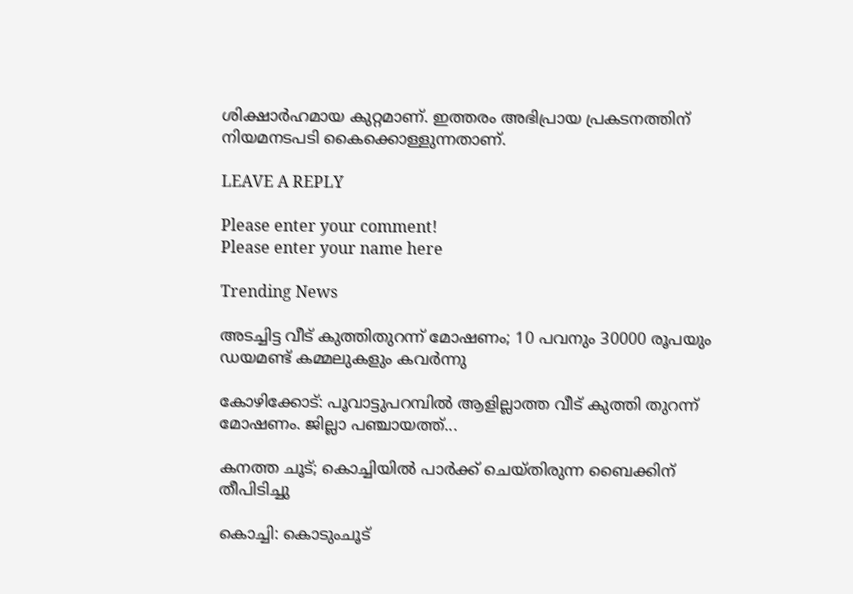ശിക്ഷാര്‍ഹമായ കുറ്റമാണ്. ഇത്തരം അഭിപ്രായ പ്രകടനത്തിന് നിയമനടപടി കൈക്കൊള്ളുന്നതാണ്.

LEAVE A REPLY

Please enter your comment!
Please enter your name here

Trending News

അടച്ചിട്ട വീട് കുത്തിതുറന്ന് മോഷണം; 10 പവനും 30000 രൂപയും ഡയമണ്ട് കമ്മലുകളും കവര്‍ന്നു

കോഴിക്കോട്: പൂവാട്ടുപറമ്പില്‍ ആളില്ലാത്ത വീട് കുത്തി തുറന്ന് മോഷണം. ജില്ലാ പഞ്ചായത്ത്...

കനത്ത ചൂട്; കൊച്ചിയില്‍ പാർക്ക് ചെയ്തിരുന്ന ബൈക്കിന് തീപിടിച്ചു

കൊച്ചി: കൊടുംചൂട്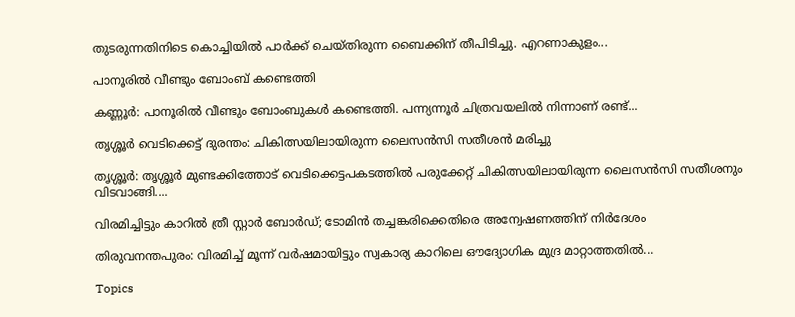തുടരുന്നതിനിടെ കൊച്ചിയില്‍ പാർക്ക് ചെയ്തിരുന്ന ബൈക്കിന് തീപിടിച്ചു. എറണാകുളം...

പാനൂരില്‍ വീണ്ടും ബോംബ് കണ്ടെത്തി

കണ്ണൂർ: പാനൂരില്‍ വീണ്ടും ബോംബുകള്‍ കണ്ടെത്തി. പന്ന്യന്നൂര്‍ ചിത്രവയലില്‍ നിന്നാണ് രണ്ട്...

തൃശ്ശൂർ വെടിക്കെട്ട് ദുരന്തം: ചികിത്സയിലായിരുന്ന ലൈസന്‍സി സതീശന്‍ മരിച്ചു

തൃശ്ശൂർ: തൃശ്ശൂർ മുണ്ടക്കിത്തോട് വെടിക്കെട്ടപകടത്തിൽ പരുക്കേറ്റ് ചികിത്സയിലായിരുന്ന ലൈസൻസി സതീശനും വിടവാങ്ങി....

വിരമിച്ചിട്ടും കാറില്‍ ത്രീ സ്റ്റാര്‍ ബോര്‍ഡ്; ടോമിന്‍ തച്ചങ്കരിക്കെതിരെ അന്വേഷണത്തിന് നിര്‍ദേശം

തിരുവനന്തപുരം: വിരമിച്ച്‌ മൂന്ന് വര്‍ഷമായിട്ടും സ്വകാര്യ കാറിലെ ഔദ്യോഗിക മുദ്ര മാറ്റാത്തതില്‍...

Topics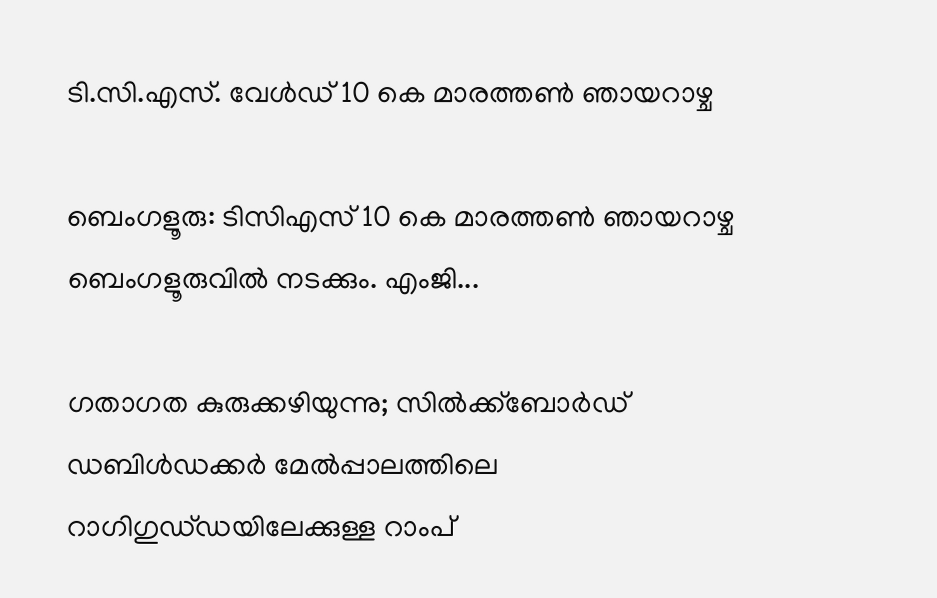ടി.സി.എസ്. വേൾഡ് 10 കെ മാരത്തൺ ഞായറാഴ്ച

ബെംഗളൂരു: ടിസിഎസ് 10 കെ മാരത്തണ്‍ ഞായറാഴ്ച ബെംഗളൂരുവില്‍ നടക്കും. എംജി...

ഗതാഗത കുരുക്കഴിയുന്നു; സിൽക്ക്ബോർഡ് ഡബിൾഡക്കർ മേൽപ്പാലത്തിലെ റാഗിഗുഡ്‌ഡയിലേക്കുള്ള റാംപ്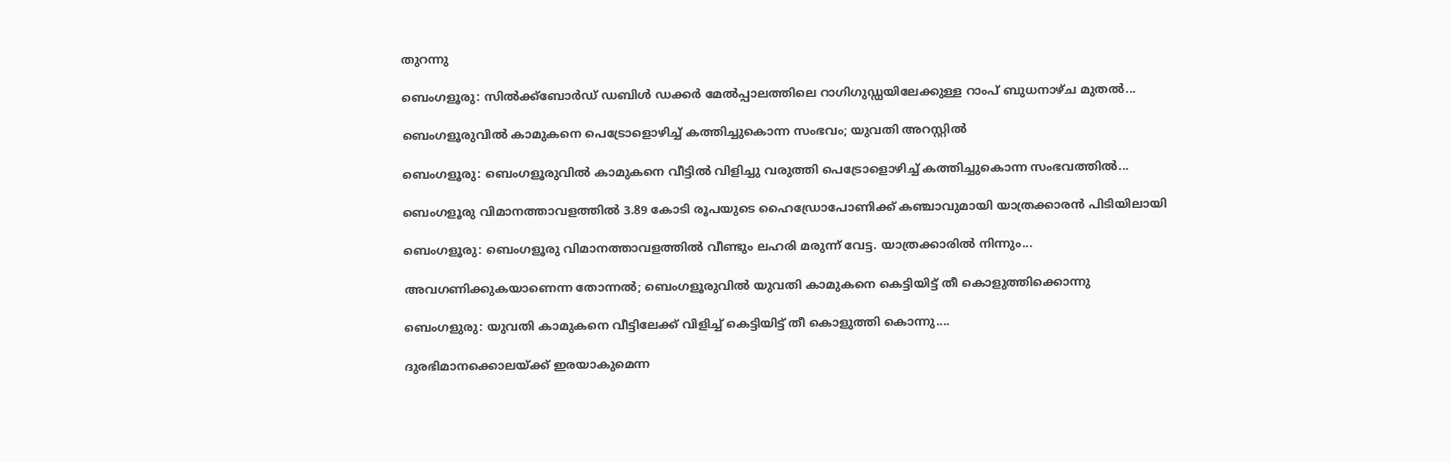തുറന്നു

ബെംഗളൂരു: സിൽക്ക്ബോർഡ് ഡബിൾ ഡക്കർ മേൽപ്പാലത്തിലെ റാഗിഗുഡ്ഡയിലേക്കുള്ള റാംപ് ബുധനാഴ്ച മുതല്‍...

ബെംഗളൂരുവില്‍ കാമുകനെ പെട്രോളൊഴിച്ച് കത്തിച്ചുകൊന്ന സംഭവം; യുവതി അറസ്റ്റിൽ

ബെംഗളൂരു: ബെംഗളൂരുവില്‍ കാമുകനെ വീട്ടിൽ വിളിച്ചു വരുത്തി പെട്രോളൊഴിച്ച് കത്തിച്ചുകൊന്ന സംഭവത്തിൽ...

ബെംഗളൂരു വിമാനത്താവളത്തിൽ 3.89 കോടി രൂപയുടെ ഹൈഡ്രോപോണിക്ക് കഞ്ചാവുമായി യാത്രക്കാരൻ പിടിയിലായി

ബെംഗളൂരു: ബെംഗളൂരു വിമാനത്താവളത്തിൽ വീണ്ടും ലഹരി മരുന്ന് വേട്ട. യാത്രക്കാരിൽ നിന്നും...

അവഗണിക്കുകയാണെന്ന തോന്നല്‍; ബെംഗളൂരുവിൽ യുവതി കാമുകനെ കെട്ടിയിട്ട് തീ കൊളുത്തിക്കൊന്നു

ബെംഗളുരു: യുവതി കാമുകനെ വീട്ടിലേക്ക് വിളിച്ച് കെട്ടിയിട്ട് തീ കൊളുത്തി കൊന്നു....

ദുരഭിമാനക്കൊലയ്ക്ക് ഇരയാകുമെന്ന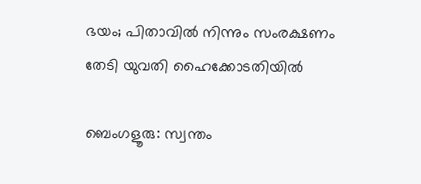ഭയം; പിതാവില്‍ നിന്നും സംരക്ഷണം തേടി യുവതി ഹൈക്കോടതിയിൽ

ബെംഗളൂരു: സ്വന്തം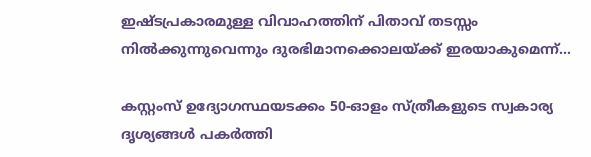ഇഷ്ടപ്രകാരമുള്ള വിവാഹത്തിന് പിതാവ് തടസ്സം നിൽക്കുന്നുവെന്നും ദുരഭിമാനക്കൊലയ്ക്ക് ഇരയാകുമെന്ന്...

കസ്റ്റംസ് ഉദ്യോഗസ്ഥയടക്കം 50-ഓളം സ്ത്രീകളുടെ സ്വകാര്യ ദൃശ്യങ്ങൾ പകർത്തി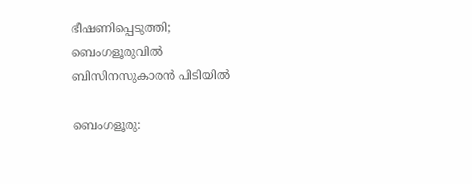ഭീഷണിപ്പെടുത്തി; ബെംഗളൂരുവില്‍ ബിസിനസുകാരൻ പിടിയിൽ

ബെംഗളൂരു: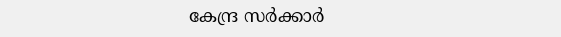കേന്ദ്ര സർക്കാർ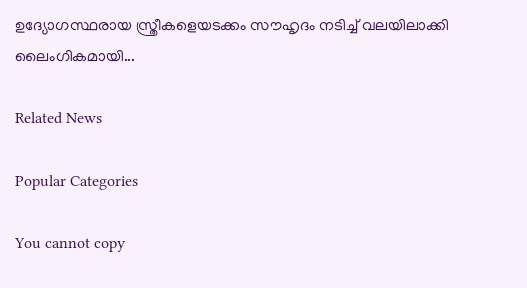ഉദ്യോഗസ്ഥരായ സ്ത്രീകളെയടക്കം സൗഹൃദം നടിച്ച് വലയിലാക്കി ലൈംഗികമായി...

Related News

Popular Categories

You cannot copy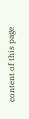content of this page